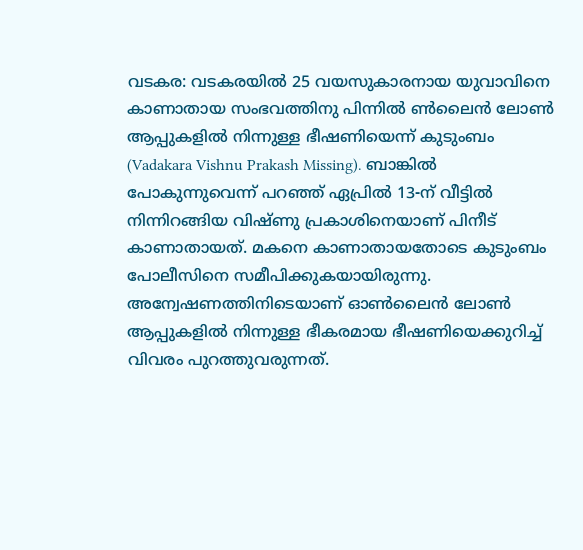വടകര: വടകരയിൽ 25 വയസുകാരനായ യുവാവിനെ കാണാതായ സംഭവത്തിനു പിന്നിൽ ൺലൈൻ ലോൺ ആപ്പുകളിൽ നിന്നുള്ള ഭീഷണിയെന്ന് കുടുംബം (Vadakara Vishnu Prakash Missing). ബാങ്കിൽ പോകുന്നുവെന്ന് പറഞ്ഞ് ഏപ്രിൽ 13-ന് വീട്ടിൽ നിന്നിറങ്ങിയ വിഷ്ണു പ്രകാശിനെയാണ് പിനീട് കാണാതായത്. മകനെ കാണാതായതോടെ കുടുംബം പോലീസിനെ സമീപിക്കുകയായിരുന്നു. അന്വേഷണത്തിനിടെയാണ് ഓൺലൈൻ ലോൺ ആപ്പുകളിൽ നിന്നുള്ള ഭീകരമായ ഭീഷണിയെക്കുറിച്ച് വിവരം പുറത്തുവരുന്നത്.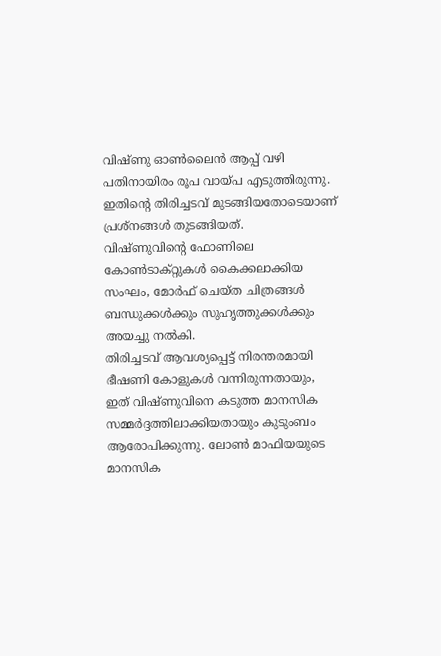വിഷ്ണു ഓൺലൈൻ ആപ്പ് വഴി പതിനായിരം രൂപ വായ്പ എടുത്തിരുന്നു. ഇതിന്റെ തിരിച്ചടവ് മുടങ്ങിയതോടെയാണ് പ്രശ്നങ്ങൾ തുടങ്ങിയത്.
വിഷ്ണുവിന്റെ ഫോണിലെ കോൺടാക്റ്റുകൾ കൈക്കലാക്കിയ സംഘം, മോർഫ് ചെയ്ത ചിത്രങ്ങൾ ബന്ധുക്കൾക്കും സുഹൃത്തുക്കൾക്കും അയച്ചു നൽകി.
തിരിച്ചടവ് ആവശ്യപ്പെട്ട് നിരന്തരമായി ഭീഷണി കോളുകൾ വന്നിരുന്നതായും, ഇത് വിഷ്ണുവിനെ കടുത്ത മാനസിക സമ്മർദ്ദത്തിലാക്കിയതായും കുടുംബം ആരോപിക്കുന്നു. ലോൺ മാഫിയയുടെ മാനസിക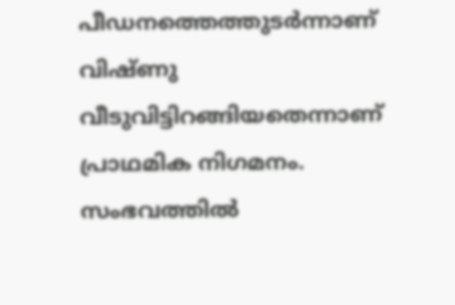പീഡനത്തെത്തുടർന്നാണ് വിഷ്ണു വീടുവിട്ടിറങ്ങിയതെന്നാണ് പ്രാഥമിക നിഗമനം. സംഭവത്തിൽ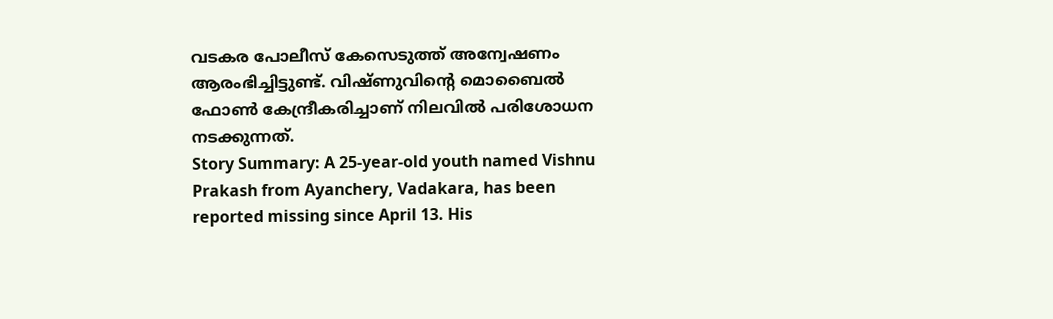വടകര പോലീസ് കേസെടുത്ത് അന്വേഷണം ആരംഭിച്ചിട്ടുണ്ട്. വിഷ്ണുവിന്റെ മൊബൈൽ ഫോൺ കേന്ദ്രീകരിച്ചാണ് നിലവിൽ പരിശോധന നടക്കുന്നത്.
Story Summary: A 25-year-old youth named Vishnu Prakash from Ayanchery, Vadakara, has been reported missing since April 13. His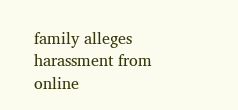family alleges harassment from online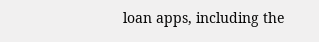loan apps, including the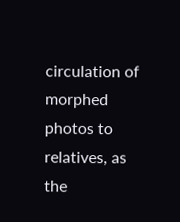circulation of morphed photos to relatives, as the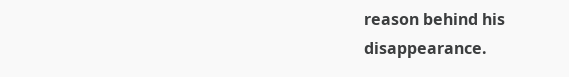reason behind his disappearance.